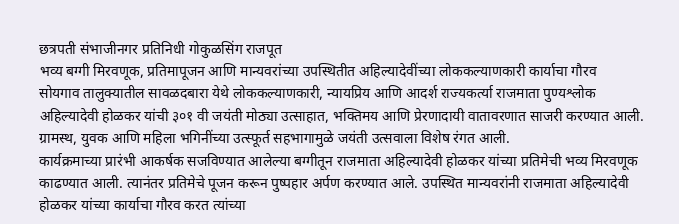छत्रपती संभाजीनगर प्रतिनिधी गोकुळसिंग राजपूत
भव्य बग्गी मिरवणूक, प्रतिमापूजन आणि मान्यवरांच्या उपस्थितीत अहिल्यादेवींच्या लोककल्याणकारी कार्याचा गौरव
सोयगाव तालुक्यातील सावळदबारा येथे लोककल्याणकारी, न्यायप्रिय आणि आदर्श राज्यकर्त्या राजमाता पुण्यश्लोक अहिल्यादेवी होळकर यांची ३०१ वी जयंती मोठ्या उत्साहात, भक्तिमय आणि प्रेरणादायी वातावरणात साजरी करण्यात आली. ग्रामस्थ, युवक आणि महिला भगिनींच्या उत्स्फूर्त सहभागामुळे जयंती उत्सवाला विशेष रंगत आली.
कार्यक्रमाच्या प्रारंभी आकर्षक सजविण्यात आलेल्या बग्गीतून राजमाता अहिल्यादेवी होळकर यांच्या प्रतिमेची भव्य मिरवणूक काढण्यात आली. त्यानंतर प्रतिमेचे पूजन करून पुष्पहार अर्पण करण्यात आले. उपस्थित मान्यवरांनी राजमाता अहिल्यादेवी होळकर यांच्या कार्याचा गौरव करत त्यांच्या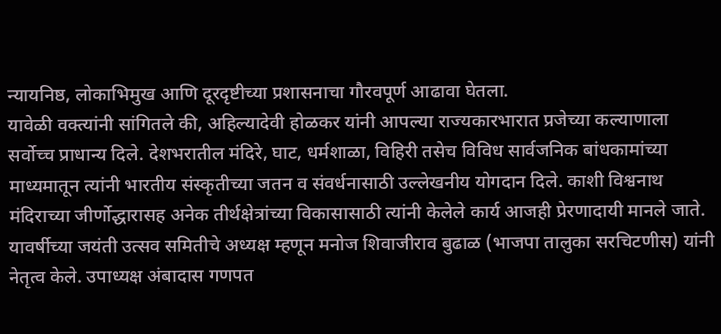न्यायनिष्ठ, लोकाभिमुख आणि दूरदृष्टीच्या प्रशासनाचा गौरवपूर्ण आढावा घेतला.
यावेळी वक्त्यांनी सांगितले की, अहिल्यादेवी होळकर यांनी आपल्या राज्यकारभारात प्रजेच्या कल्याणाला सर्वोच्च प्राधान्य दिले. देशभरातील मंदिरे, घाट, धर्मशाळा, विहिरी तसेच विविध सार्वजनिक बांधकामांच्या माध्यमातून त्यांनी भारतीय संस्कृतीच्या जतन व संवर्धनासाठी उल्लेखनीय योगदान दिले. काशी विश्वनाथ मंदिराच्या जीर्णोद्धारासह अनेक तीर्थक्षेत्रांच्या विकासासाठी त्यांनी केलेले कार्य आजही प्रेरणादायी मानले जाते.
यावर्षीच्या जयंती उत्सव समितीचे अध्यक्ष म्हणून मनोज शिवाजीराव बुढाळ (भाजपा तालुका सरचिटणीस) यांनी नेतृत्व केले. उपाध्यक्ष अंबादास गणपत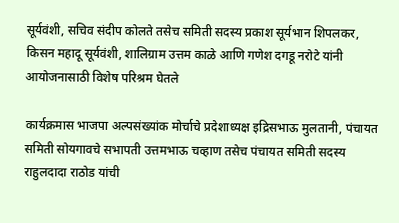सूर्यवंशी, सचिव संदीप कोलते तसेच समिती सदस्य प्रकाश सूर्यभान शिपलकर, किसन महादू सूर्यवंशी, शालिग्राम उत्तम काळे आणि गणेश दगडू नरोटे यांनी आयोजनासाठी विशेष परिश्रम घेतले

कार्यक्रमास भाजपा अल्पसंख्यांक मोर्चाचे प्रदेशाध्यक्ष इद्रिसभाऊ मुलतानी, पंचायत समिती सोयगावचे सभापती उत्तमभाऊ चव्हाण तसेच पंचायत समिती सदस्य राहुलदादा राठोड यांची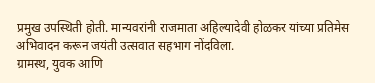प्रमुख उपस्थिती होती. मान्यवरांनी राजमाता अहिल्यादेवी होळकर यांच्या प्रतिमेस अभिवादन करून जयंती उत्सवात सहभाग नोंदविला.
ग्रामस्थ, युवक आणि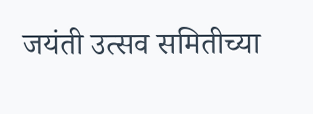जयंती उत्सव समितीच्या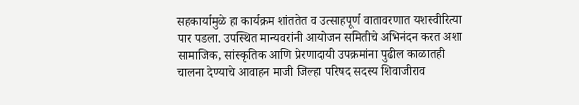सहकार्यामुळे हा कार्यक्रम शांततेत व उत्साहपूर्ण वातावरणात यशस्वीरित्या पार पडला. उपस्थित मान्यवरांनी आयोजन समितीचे अभिनंदन करत अशा सामाजिक, सांस्कृतिक आणि प्रेरणादायी उपक्रमांना पुढील काळातही चालना देण्याचे आवाहन माजी जिल्हा परिषद सदस्य शिवाजीराव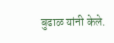बुढाळ यांनी केले.